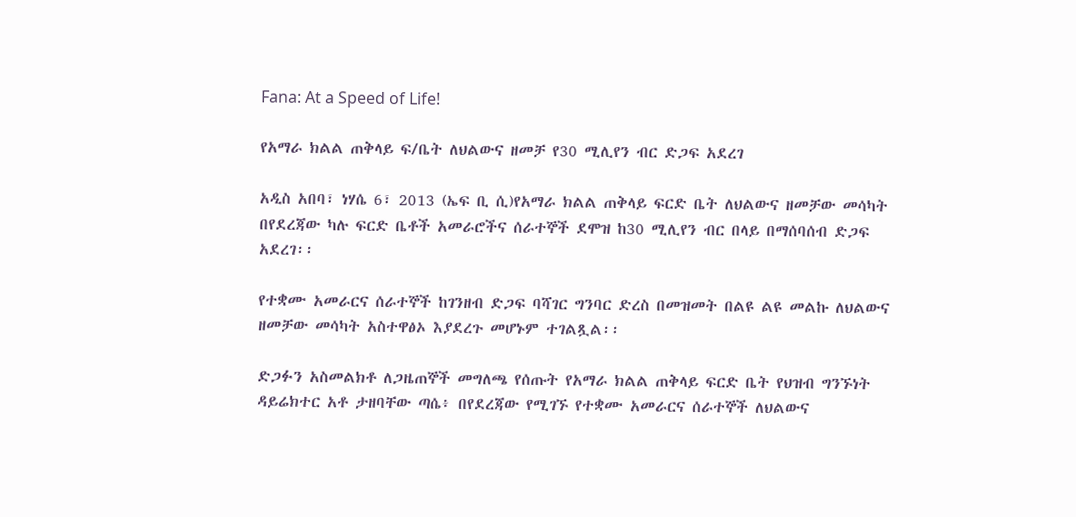Fana: At a Speed of Life!

የአማራ ክልል ጠቅላይ ፍ/ቤት ለህልውና ዘመቻ የ30 ሚሊየን ብር ድጋፍ አደረገ

አዲስ አበባ፣ ነሃሴ 6፣ 2013 (ኤፍ ቢ ሲ)የአማራ ክልል ጠቅላይ ፍርድ ቤት ለህልውና ዘመቻው መሳካት በየደረጃው ካሉ ፍርድ ቤቶች አመራሮችና ሰራተኞች ደሞዝ ከ30 ሚሊየን ብር በላይ በማሰባሰብ ድጋፍ አደረገ፡፡

የተቋሙ አመራርና ሰራተኞች ከገንዘብ ድጋፍ ባሻገር ግንባር ድረስ በመዝመት በልዩ ልዩ መልኩ ለህልውና ዘመቻው መሳካት አስተዋፅኦ እያደረጉ መሆኑም ተገልጿል፡፡

ድጋፉን አስመልክቶ ለጋዜጠኞች መግለጫ የሰጡት የአማራ ክልል ጠቅላይ ፍርድ ቤት የህዝብ ግንኙነት ዳይሬክተር አቶ ታዘባቸው ጣሴ፥ በየደረጃው የሚገኙ የተቋሙ አመራርና ሰራተኞች ለህልውና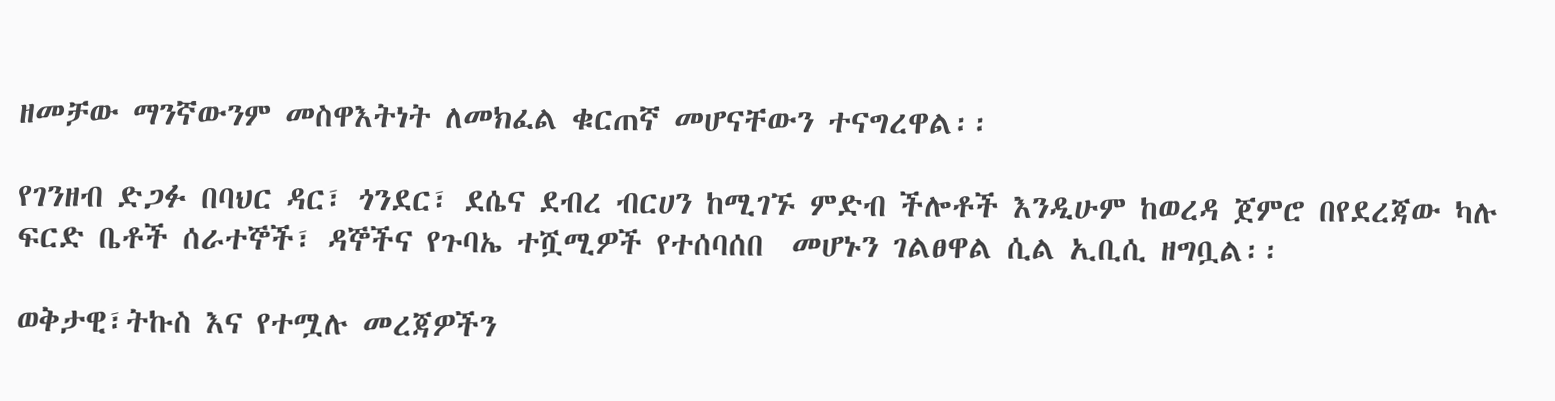ዘመቻው ማንኛውንም መስዋእትነት ለመክፈል ቁርጠኛ መሆናቸውን ተናግረዋል፡፡

የገንዘብ ድጋፉ በባህር ዳር፣ ጎንደር፣ ደሴና ደብረ ብርሀን ከሚገኙ ምድብ ችሎቶች እንዲሁም ከወረዳ ጀምሮ በየደረጃው ካሉ ፍርድ ቤቶች ሰራተኞች፣ ዳኞችና የጉባኤ ተሿሚዎች የተሰባሰበ  መሆኑን ገልፀዋል ሲል ኢቢሲ ዘግቧል፡፡

ወቅታዊ፣ትኩስ እና የተሟሉ መረጃዎችን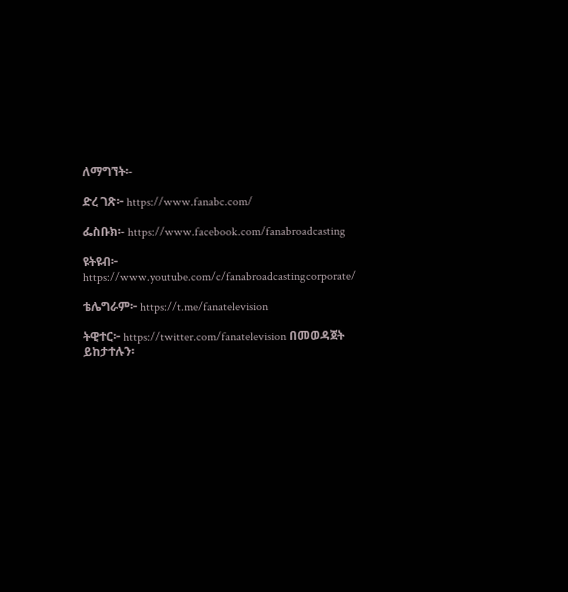ለማግኘት፡-

ድረ ገጽ፦ https://www.fanabc.com/

ፌስቡክ፡- https://www.facebook.com/fanabroadcasting

ዩትዩብ፦ https://www.youtube.com/c/fanabroadcastingcorporate/

ቴሌግራም፦ https://t.me/fanatelevision

ትዊተር፦ https://twitter.com/fanatelevision በመወዳጀት ይከታተሉን፡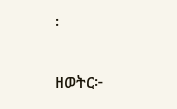፡

ዘወትር፦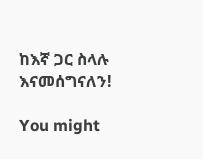ከእኛ ጋር ስላሉ እናመሰግናለን!

You might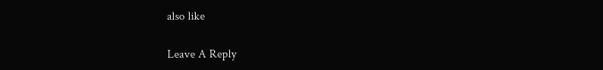also like

Leave A Reply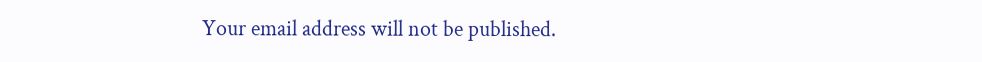Your email address will not be published.